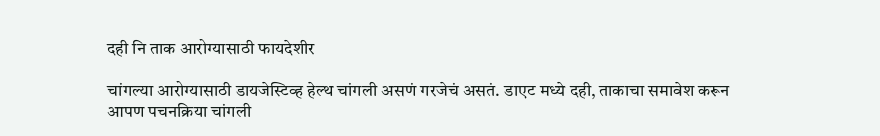दही नि ताक आरोग्यासाठी फायदेशीर

चांगल्या आरोग्यासाठी डायजेस्टिव्ह हेल्थ चांगली असणं गरजेचं असतं. डाएट मध्ये दही, ताकाचा समावेश करून आपण पचनक्रिया चांगली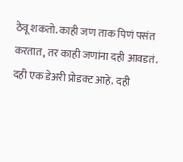ठेवू शकतो. काही जण ताक पिणं पसंत करतात, तर काही जणांना दही आवडतं. दही एक डेअरी प्रोडक्ट आहे. दही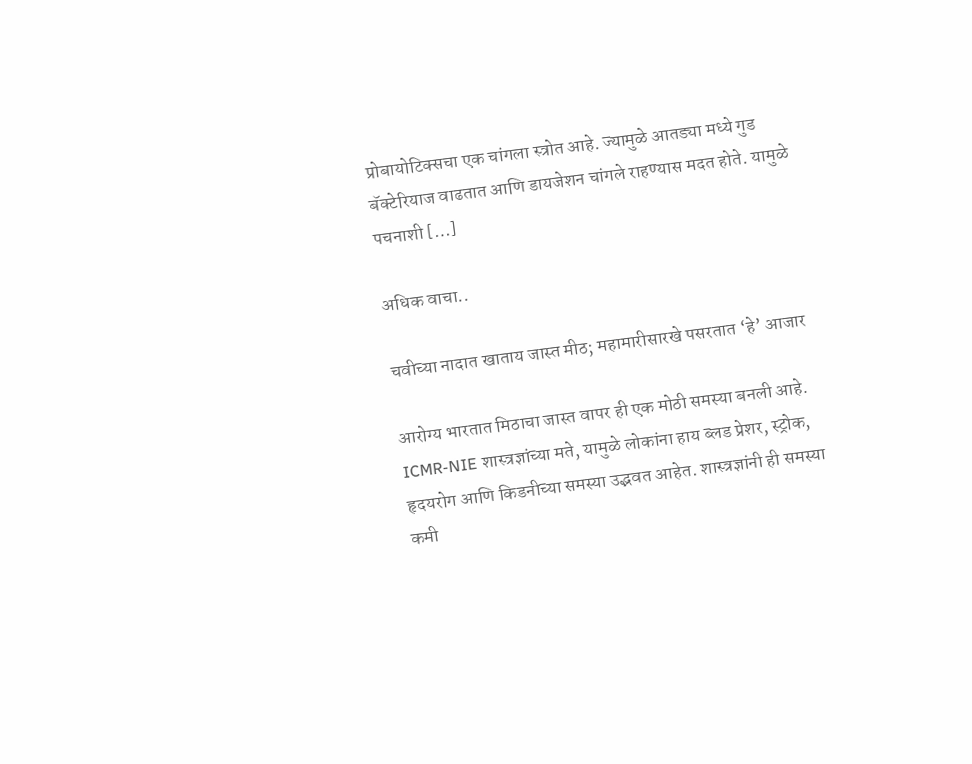प्रोबायोटिक्सचा एक चांगला स्त्रोत आहे. ज्यामुळे आतड्या मध्ये गुड बॅक्टेरियाज वाढतात आणि डायजेशन चांगले राहण्यास मदत होते. यामुळे पचनाशी […]

अधिक वाचा..

चवीच्या नादात खाताय जास्त मीठ; महामारीसारखे पसरतात ‘हे’ आजार

आरोग्य भारतात मिठाचा जास्त वापर ही एक मोठी समस्या बनली आहे. ICMR-NIE शास्त्रज्ञांच्या मते, यामुळे लोकांना हाय ब्लड प्रेशर, स्ट्रोक, हृदयरोग आणि किडनीच्या समस्या उद्भवत आहेत. शास्त्रज्ञांनी ही समस्या कमी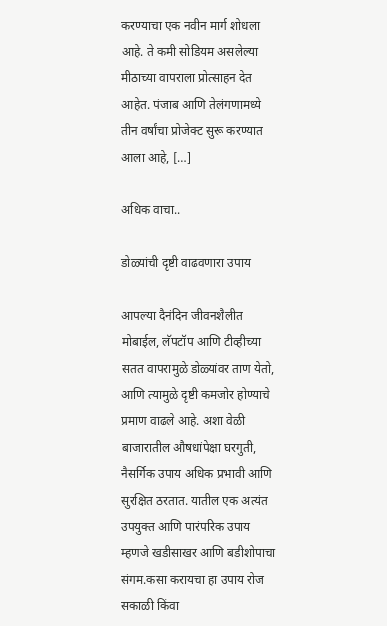करण्याचा एक नवीन मार्ग शोधला आहे. ते कमी सोडियम असलेल्या मीठाच्या वापराला प्रोत्साहन देत आहेत. पंजाब आणि तेलंगणामध्ये तीन वर्षांचा प्रोजेक्ट सुरू करण्यात आला आहे, […]

अधिक वाचा..

डोळ्यांची दृष्टी वाढवणारा उपाय

आपल्या दैनंदिन जीवनशैलीत मोबाईल, लॅपटॉप आणि टीव्हीच्या सतत वापरामुळे डोळ्यांवर ताण येतो, आणि त्यामुळे दृष्टी कमजोर होण्याचे प्रमाण वाढले आहे. अशा वेळी बाजारातील औषधांपेक्षा घरगुती, नैसर्गिक उपाय अधिक प्रभावी आणि सुरक्षित ठरतात. यातील एक अत्यंत उपयुक्त आणि पारंपरिक उपाय म्हणजे खडीसाखर आणि बडीशोपाचा संगम.कसा करायचा हा उपाय रोज सकाळी किंवा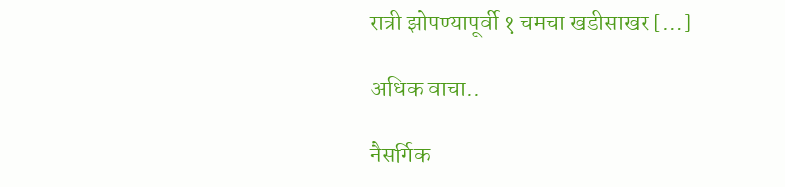रात्री झोपण्यापूर्वी १ चमचा खडीसाखर […]

अधिक वाचा..

नैसर्गिक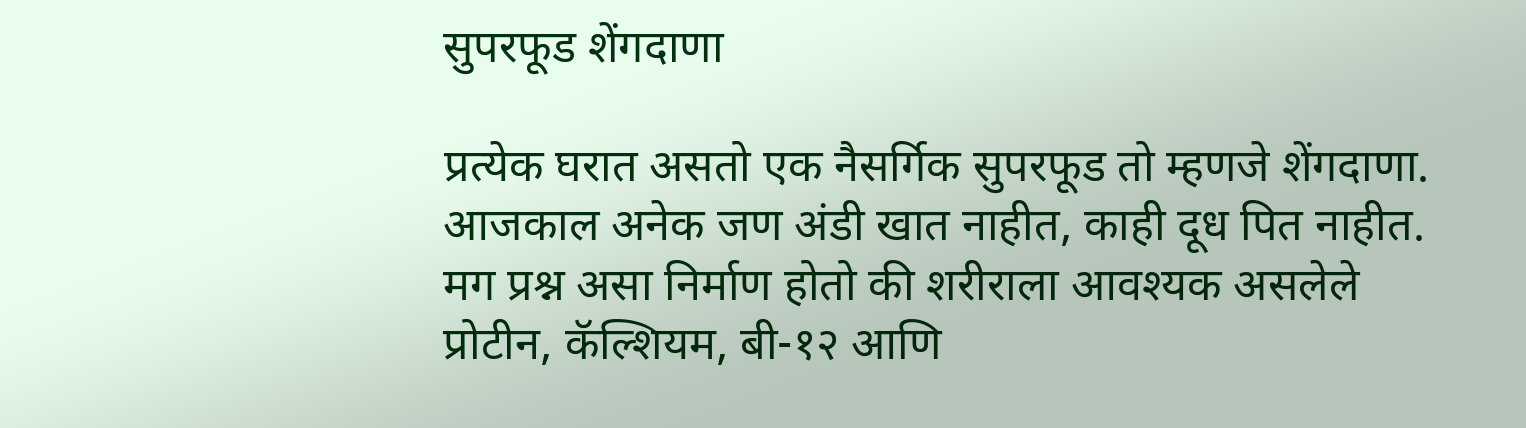सुपरफूड शेंगदाणा

प्रत्येक घरात असतो एक नैसर्गिक सुपरफूड तो म्हणजे शेंगदाणा. आजकाल अनेक जण अंडी खात नाहीत, काही दूध पित नाहीत. मग प्रश्न असा निर्माण होतो की शरीराला आवश्यक असलेले प्रोटीन, कॅल्शियम, बी-१२ आणि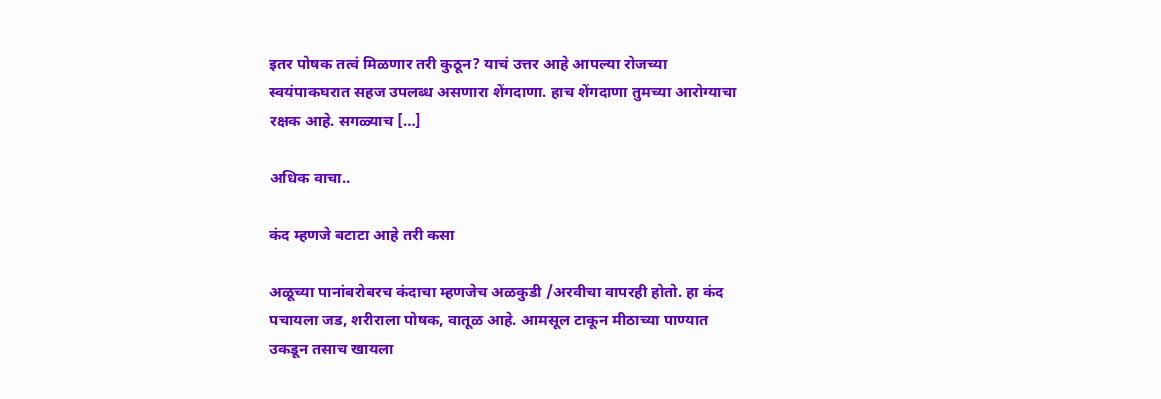इतर पोषक तत्वं मिळणार तरी कुठून? याचं उत्तर आहे आपल्या रोजच्या स्वयंपाकघरात सहज उपलब्ध असणारा शेंगदाणा. हाच शेंगदाणा तुमच्या आरोग्याचा रक्षक आहे. सगळ्याच […]

अधिक वाचा..

कंद म्हणजे बटाटा आहे तरी कसा

अळूच्या पानांबरोबरच कंदाचा म्हणजेच अळकुडी /अरवीचा वापरही होतो. हा कंद पचायला जड, शरीराला पोषक, वातूळ आहे. आमसूल टाकून मीठाच्या पाण्यात उकडून तसाच खायला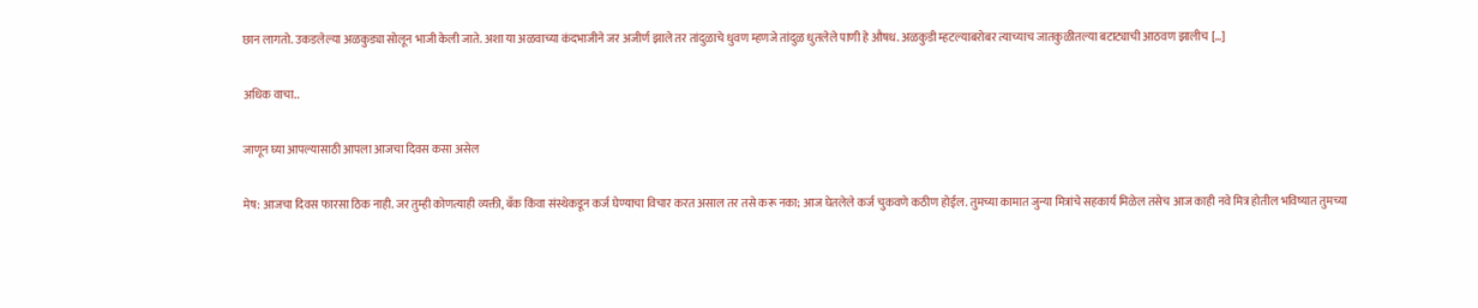छान लागतो. उकडलेल्या अळकुड्या सोलून भाजी केली जाते. अशा या अळवाच्या कंदभाजीने जर अजीर्ण झाले तर तांदुळाचे धुवण म्हणजे तांदुळ धुतलेले पाणी हे औषध. अळकुडी म्हटल्याबरोबर त्याच्याच जातकुळीतल्या बटाट्याची आठवण झालीच […]

अधिक वाचा..

जाणून घ्या आपल्यासाठी आपला आजचा दिवस कसा असेल

मेष: आजचा दिवस फारसा ठिक नाही. जर तुम्ही कोणत्याही व्यक्ती, बँक किंवा संस्थेकडून कर्ज घेण्याचा विचार करत असाल तर तसे करू नका; आज घेतलेले कर्ज चुकवणे कठीण होईल. तुमच्या कामात जुन्या मित्रांचे सहकार्य मिळेल तसेच आज काही नवे मित्र होतील भविष्यात तुमच्या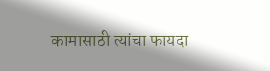कामासाठी त्यांचा फायदा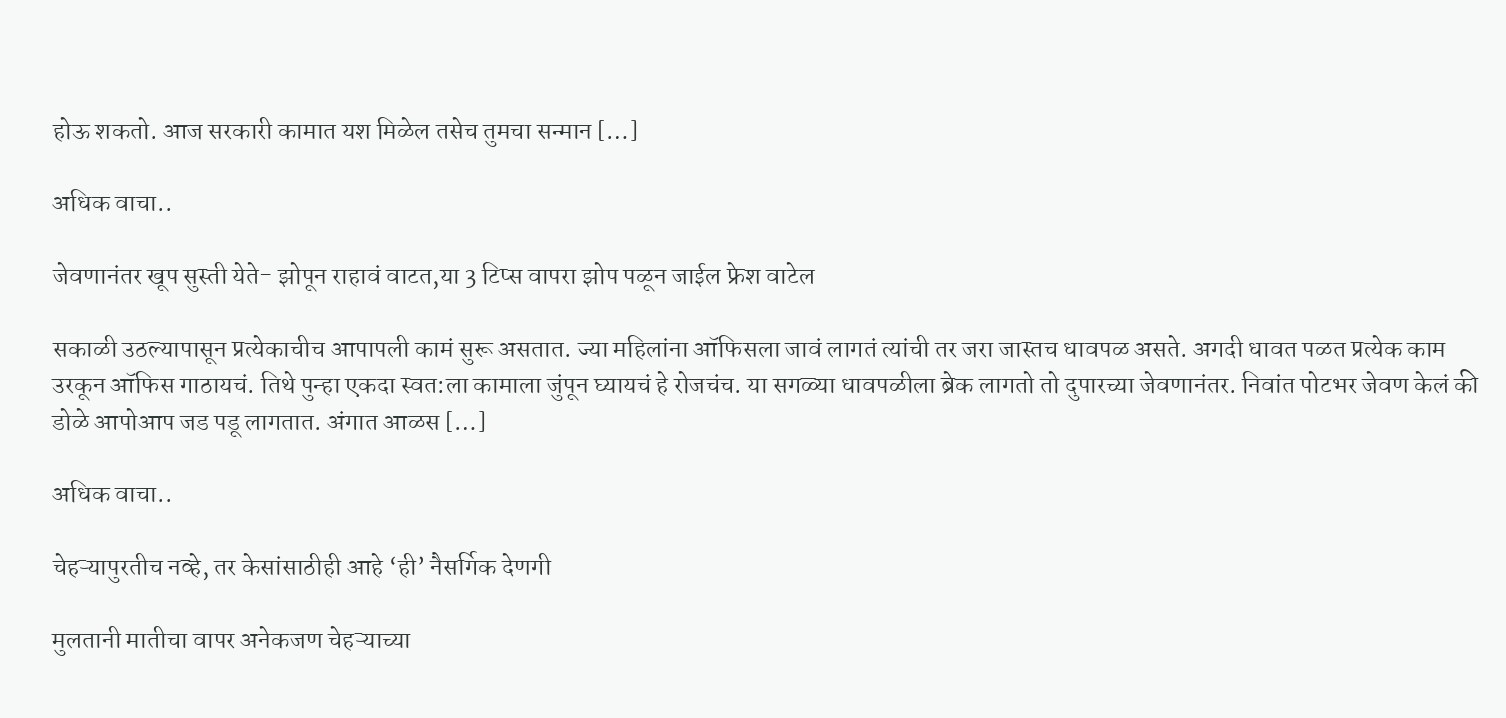होऊ शकतो. आज सरकारी कामात यश मिळेल तसेच तुमचा सन्मान […]

अधिक वाचा..

जेवणानंतर खूप सुस्ती येते- झोपून राहावं वाटत,या 3 टिप्स वापरा झोप पळून जाईल फ्रेश वाटेल

सकाळी उठल्यापासून प्रत्येकाचीच आपापली कामं सुरू असतात. ज्या महिलांना ऑफिसला जावं लागतं त्यांची तर जरा जास्तच धावपळ असते. अगदी धावत पळत प्रत्येक काम उरकून ऑफिस गाठायचं. तिथे पुन्हा एकदा स्वत:ला कामाला जुंपून घ्यायचं हे रोजचंच. या सगळ्या धावपळीला ब्रेक लागतो तो दुपारच्या जेवणानंतर. निवांत पोटभर जेवण केलं की डोळे आपोआप जड पडू लागतात. अंगात आळस […]

अधिक वाचा..

चेहऱ्यापुरतीच नव्हे, तर केसांसाठीही आहे ‘ही’ नैसर्गिक देणगी

मुलतानी मातीचा वापर अनेकजण चेहऱ्याच्या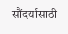सौंदर्यासाठी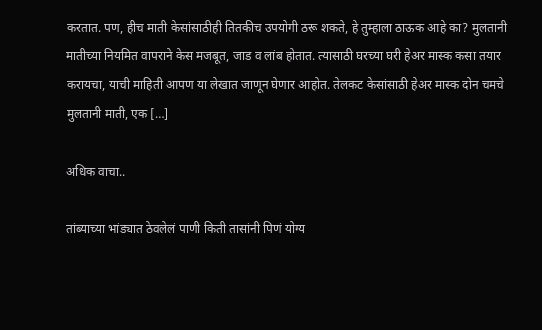करतात. पण, हीच माती केसांसाठीही तितकीच उपयोगी ठरू शकते, हे तुम्हाला ठाऊक आहे का? मुलतानी मातीच्या नियमित वापराने केस मजबूत, जाड व लांब होतात. त्यासाठी घरच्या घरी हेअर मास्क कसा तयार करायचा, याची माहिती आपण या लेखात जाणून घेणार आहोत. तेलकट केसांसाठी हेअर मास्क दोन चमचे मुलतानी माती, एक […]

अधिक वाचा..

तांब्याच्या भांड्यात ठेवलेलं पाणी किती तासांनी पिणं योग्य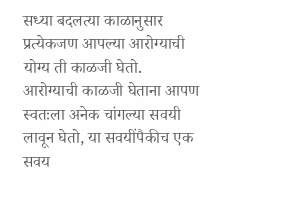सध्या बदलत्या काळानुसार प्रत्येकजण आपल्या आरोग्याची योग्य ती काळजी घेतो. आरोग्याची काळजी घेताना आपण स्वतःला अनेक चांगल्या सवयी लावून घेतो, या सवयींपैकीच एक सवय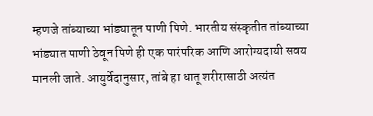म्हणजे तांब्याच्या भांड्यातून पाणी पिणे. भारतीय संस्कृतीत तांब्याच्या भांड्यात पाणी ठेवून पिणे ही एक पारंपरिक आणि आरोग्यदायी सवय मानली जाते. आयुर्वेदानुसार, तांबे हा धातू शरीरासाठी अत्यंत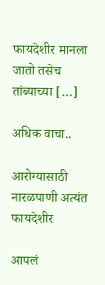फायदेशीर मानला जातो तसेच तांब्याच्या […]

अधिक वाचा..

आरोग्यासाठी नारळपाणी अत्यंत फायदेशीर

आपलं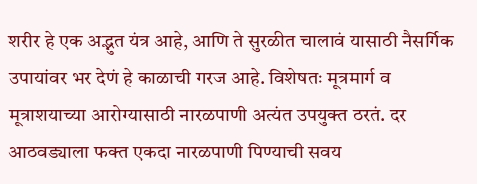शरीर हे एक अद्भुत यंत्र आहे, आणि ते सुरळीत चालावं यासाठी नैसर्गिक उपायांवर भर देणं हे काळाची गरज आहे. विशेषतः मूत्रमार्ग व मूत्राशयाच्या आरोग्यासाठी नारळपाणी अत्यंत उपयुक्त ठरतं. दर आठवड्याला फक्त एकदा नारळपाणी पिण्याची सवय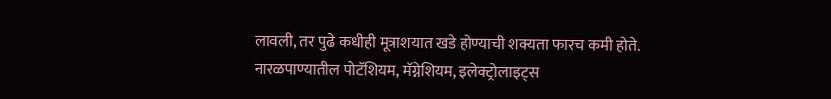लावली, तर पुढे कधीही मूत्राशयात खडे होण्याची शक्यता फारच कमी होते. नारळपाण्यातील पोटॅशियम, मॅग्नेशियम, इलेक्ट्रोलाइट्स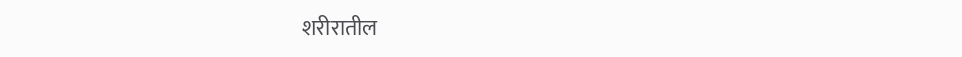शरीरातील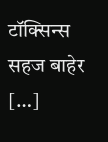टॉक्सिन्स सहज बाहेर […]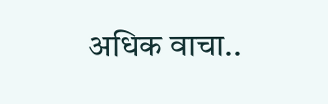अधिक वाचा..